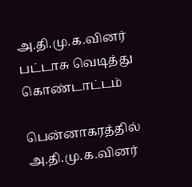அ.தி.மு.க.வினர் பட்டாசு வெடித்து கொண்டாட்டம்

பென்னாகரத்தில் அ.தி.மு.க.வினர்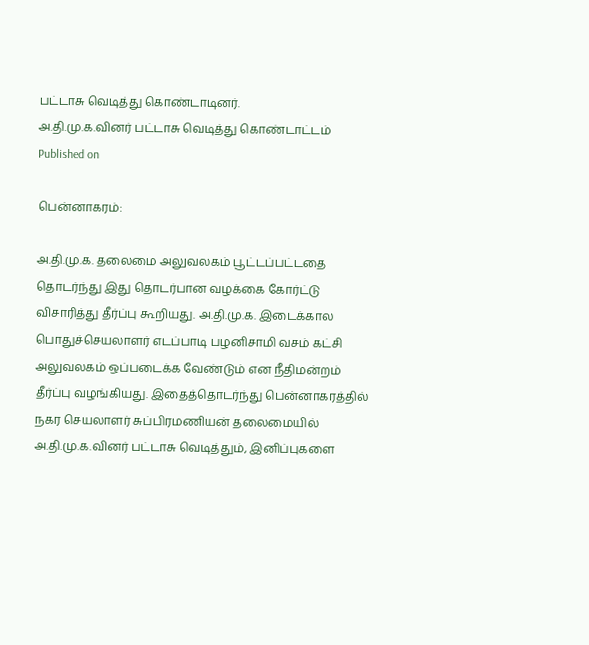பட்டாசு வெடித்து கொண்டாடினர்.
அ.தி.மு.க.வினர் பட்டாசு வெடித்து கொண்டாட்டம்
Published on

பென்னாகரம்:

அ.தி.மு.க. தலைமை அலுவலகம் பூட்டப்பட்டதை தொடர்ந்து இது தொடர்பான வழக்கை கோர்ட்டு விசாரித்து தீர்ப்பு கூறியது. அ.தி.மு.க. இடைக்கால பொதுச்செயலாளர் எடப்பாடி பழனிசாமி வசம் கட்சி அலுவலகம் ஒப்படைக்க வேண்டும் என நீதிமன்றம் தீர்ப்பு வழங்கியது. இதைத்தொடர்ந்து பென்னாகரத்தில் நகர செயலாளர் சுப்பிரமணியன் தலைமையில் அ.தி.மு.க.வினர் பட்டாசு வெடித்தும், இனிப்புகளை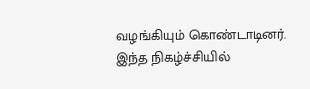வழங்கியும் கொண்டாடினர். இந்த நிகழ்ச்சியில்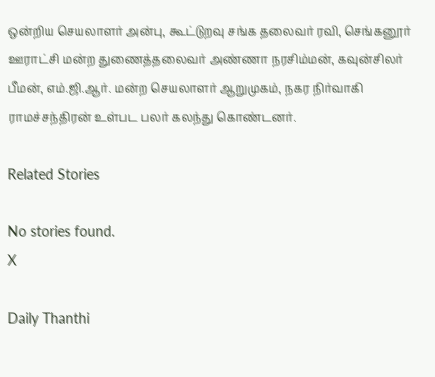ஒன்றிய செயலாளர் அன்பு, கூட்டுறவு சங்க தலைவர் ரவி, செங்கனூர் ஊராட்சி மன்ற துணைத்தலைவர் அண்ணா நரசிம்மன், கவுன்சிலர் பீமன், எம்.ஜி.ஆர். மன்ற செயலாளர் ஆறுமுகம், நகர நிர்வாகி ராமச்சந்திரன் உள்பட பலர் கலந்து கொண்டனர்.

Related Stories

No stories found.
X

Daily Thanthi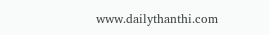www.dailythanthi.com